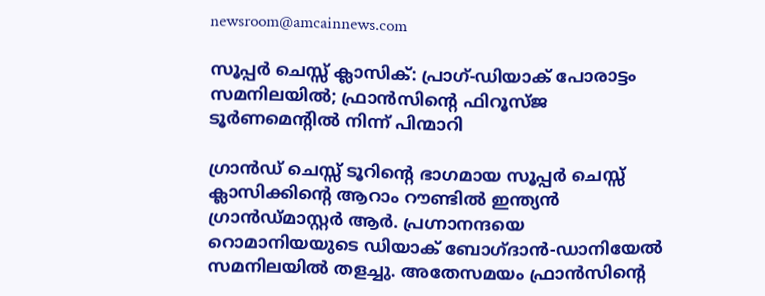newsroom@amcainnews.com

സൂപ്പർ ചെസ്സ് ക്ലാസിക്: പ്രാഗ്-ഡിയാക് പോരാട്ടം സമനിലയിൽ; ഫ്രാൻസിന്റെ ഫിറൂസ്ജ ടൂർണമെന്റിൽ നിന്ന് പിന്മാറി

ഗ്രാൻഡ് ചെസ്സ് ടൂറിന്റെ ഭാഗമായ സൂപ്പർ ചെസ്സ് ക്ലാസിക്കിന്റെ ആറാം റൗണ്ടിൽ ഇന്ത്യൻ ഗ്രാൻഡ്മാസ്റ്റർ ആർ. പ്രഗ്നാനന്ദയെ റൊമാനിയയുടെ ഡിയാക് ബോഗ്ദാൻ-ഡാനിയേൽ സമനിലയിൽ തളച്ചു. അതേസമയം ഫ്രാൻസിന്റെ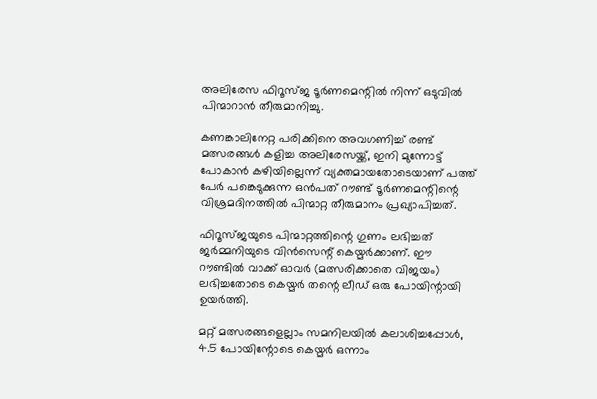അലിരേസ ഫിറൂസ്ജ ടൂർണമെന്റിൽ നിന്ന് ഒടുവിൽ പിന്മാറാൻ തീരുമാനിച്ചു.

കണങ്കാലിനേറ്റ പരിക്കിനെ അവഗണിച്ച് രണ്ട് മത്സരങ്ങൾ കളിച്ച അലിരേസയ്ക്ക്, ഇനി മുന്നോട്ട് പോകാൻ കഴിയില്ലെന്ന് വ്യക്തമായതോടെയാണ് പത്ത് പേർ പങ്കെടുക്കുന്ന ഒൻപത് റൗണ്ട് ടൂർണമെന്റിന്റെ വിശ്രമദിനത്തിൽ പിന്മാറ്റ തീരുമാനം പ്രഖ്യാപിച്ചത്.

ഫിറൂസ്ജയുടെ പിന്മാറ്റത്തിന്റെ ഗുണം ലഭിച്ചത് ജർമ്മനിയുടെ വിൻസെന്റ് കെയ്മർക്കാണ്. ഈ റൗണ്ടിൽ വാക്ക് ഓവർ (മത്സരിക്കാതെ വിജയം) ലഭിച്ചതോടെ കെയ്മർ തന്റെ ലീഡ് ഒരു പോയിന്റായി ഉയർത്തി.

മറ്റ് മത്സരങ്ങളെല്ലാം സമനിലയിൽ കലാശിച്ചപ്പോൾ, 4.5 പോയിന്റോടെ കെയ്മർ ഒന്നാം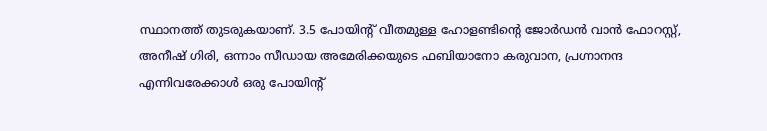സ്ഥാനത്ത് തുടരുകയാണ്. 3.5 പോയിന്റ് വീതമുള്ള ഹോളണ്ടിന്റെ ജോർഡൻ വാൻ ഫോറസ്റ്റ്, അനീഷ് ഗിരി, ഒന്നാം സീഡായ അമേരിക്കയുടെ ഫബിയാനോ കരുവാന, പ്രഗ്നാനന്ദ എന്നിവരേക്കാൾ ഒരു പോയിന്റ്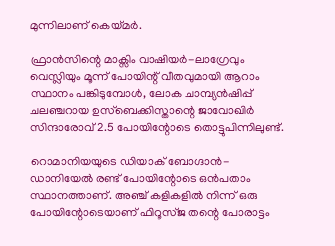മുന്നിലാണ് കെയ്മർ.

ഫ്രാൻസിന്റെ മാക്സിം വാഷിയർ-ലാഗ്രേവും വെസ്ലിയും മൂന്ന് പോയിന്റ് വീതവുമായി ആറാം സ്ഥാനം പങ്കിടുമ്പോൾ, ലോക ചാമ്പ്യൻഷിപ്പ് ചലഞ്ചറായ ഉസ്ബെക്കിസ്താന്റെ ജാവോഖിർ സിന്ദാരോവ് 2.5 പോയിന്റോടെ തൊട്ടുപിന്നിലുണ്ട്.

റൊമാനിയയുടെ ഡിയാക് ബോഗ്ദാൻ-ഡാനിയേൽ രണ്ട് പോയിന്റോടെ ഒൻപതാം സ്ഥാനത്താണ്. അഞ്ച് കളികളിൽ നിന്ന് ഒരു പോയിന്റോടെയാണ് ഫിറൂസ്ജ തന്റെ പോരാട്ടം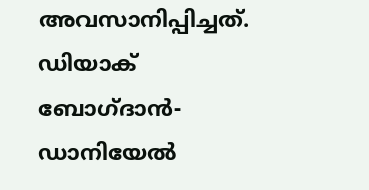അവസാനിപ്പിച്ചത്. ഡിയാക് ബോഗ്ദാൻ-ഡാനിയേൽ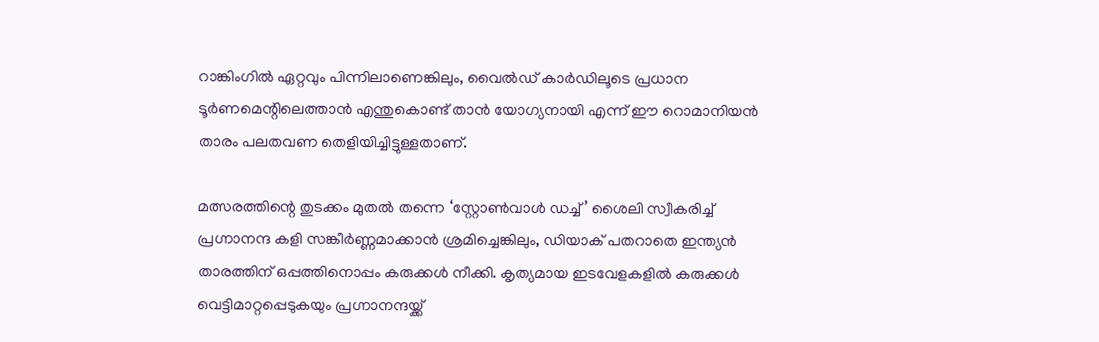റാങ്കിംഗിൽ ഏറ്റവും പിന്നിലാണെങ്കിലും, വൈൽഡ് കാർഡിലൂടെ പ്രധാന ടൂർണമെന്റിലെത്താൻ എന്തുകൊണ്ട് താൻ യോഗ്യനായി എന്ന് ഈ റൊമാനിയൻ താരം പലതവണ തെളിയിച്ചിട്ടുള്ളതാണ്.

മത്സരത്തിന്റെ തുടക്കം മുതൽ തന്നെ ‘സ്റ്റോൺവാൾ ഡച്ച്’ ശൈലി സ്വീകരിച്ച് പ്രഗ്നാനന്ദ കളി സങ്കീർണ്ണമാക്കാൻ ശ്രമിച്ചെങ്കിലും, ഡിയാക് പതറാതെ ഇന്ത്യൻ താരത്തിന് ഒപ്പത്തിനൊപ്പം കരുക്കൾ നീക്കി. കൃത്യമായ ഇടവേളകളിൽ കരുക്കൾ വെട്ടിമാറ്റപ്പെടുകയും പ്രഗ്നാനന്ദയ്ക്ക്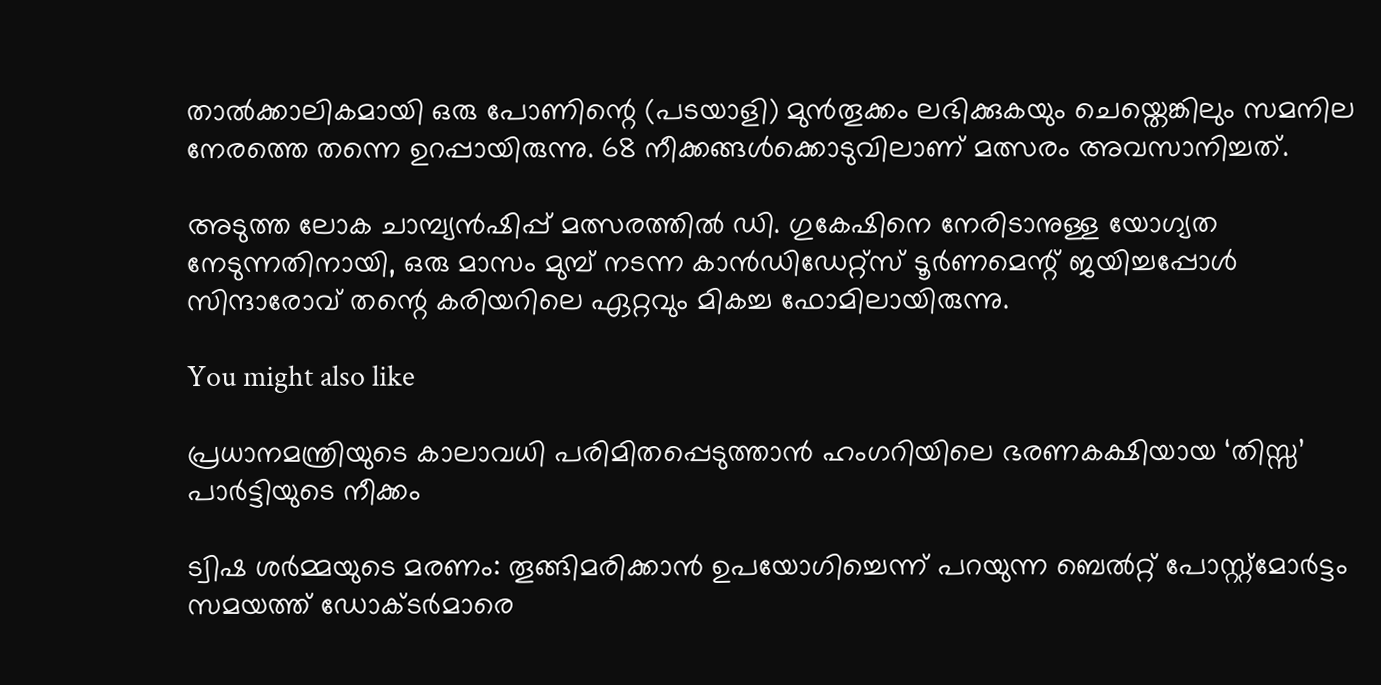താൽക്കാലികമായി ഒരു പോണിന്റെ (പടയാളി) മുൻതൂക്കം ലഭിക്കുകയും ചെയ്തെങ്കിലും സമനില നേരത്തെ തന്നെ ഉറപ്പായിരുന്നു. 68 നീക്കങ്ങൾക്കൊടുവിലാണ് മത്സരം അവസാനിച്ചത്.

അടുത്ത ലോക ചാമ്പ്യൻഷിപ്പ് മത്സരത്തിൽ ഡി. ഗുകേഷിനെ നേരിടാനുള്ള യോഗ്യത നേടുന്നതിനായി, ഒരു മാസം മുമ്പ് നടന്ന കാൻഡിഡേറ്റ്സ് ടൂർണമെന്റ് ജയിച്ചപ്പോൾ സിന്ദാരോവ് തന്റെ കരിയറിലെ ഏറ്റവും മികച്ച ഫോമിലായിരുന്നു.

You might also like

പ്രധാനമന്ത്രിയുടെ കാലാവധി പരിമിതപ്പെടുത്താൻ ഹംഗറിയിലെ ഭരണകക്ഷിയായ ‘തിസ്സ’ പാർട്ടിയുടെ നീക്കം

ട്വിഷ ശർമ്മയുടെ മരണം: തൂങ്ങിമരിക്കാൻ ഉപയോഗിച്ചെന്ന് പറയുന്ന ബെൽറ്റ് പോസ്റ്റ്‌മോർട്ടം സമയത്ത് ഡോക്ടർമാരെ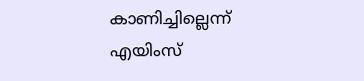കാണിച്ചില്ലെന്ന് എയിംസ്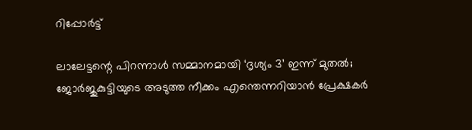റിപ്പോർട്ട്

ലാലേട്ടന്റെ പിറന്നാൾ സമ്മാനമായി ‘ദൃശ്യം 3’ ഇന്ന് മുതൽ; ജോർജുകുട്ടിയുടെ അടുത്ത നീക്കം എന്തെന്നറിയാൻ പ്രേക്ഷകർ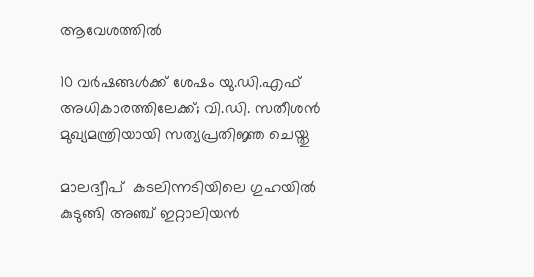ആവേശത്തിൽ

10 വർഷങ്ങൾക്ക് ശേഷം യു.ഡി.എഫ് അധികാരത്തിലേക്ക്; വി.ഡി. സതീശൻ മുഖ്യമന്ത്രിയായി സത്യപ്രതിജ്ഞ ചെയ്തു

മാലദ്വീപ്  കടലിന്നടിയിലെ ഗുഹയില്‍ കുടുങ്ങി അഞ്ച് ഇറ്റാലിയന്‍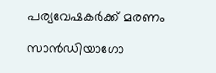പര്യവേഷകര്‍ക്ക് മരണം

സാൻഡിയാഗോ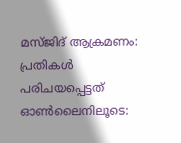മസ്ജിദ് ആക്രമണം: പ്രതികൾ പരിചയപ്പെട്ടത്‌  ഓൺലൈനിലൂടെ: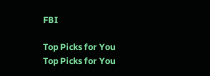FBI

Top Picks for You
Top Picks for You